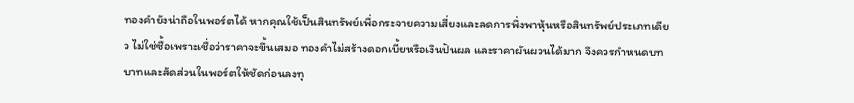ทองคำยังน่าถือในพอร์ตได้ หากคุณใช้เป็นสินทรัพย์เพื่อกระจายความเสี่ยงและลดการพึ่งพาหุ้นหรือสินทรัพย์ประเภทเดียว ไม่ใช่ซื้อเพราะเชื่อว่าราคาจะขึ้นเสมอ ทองคำไม่สร้างดอกเบี้ยหรือเงินปันผล และราคาผันผวนได้มาก จึงควรกำหนดบทบาทและสัดส่วนในพอร์ตให้ชัดก่อนลงทุ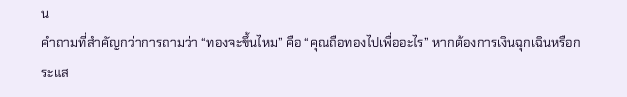น
คำถามที่สำคัญกว่าการถามว่า “ทองจะขึ้นไหม” คือ “คุณถือทองไปเพื่ออะไร” หากต้องการเงินฉุกเฉินหรือกระแส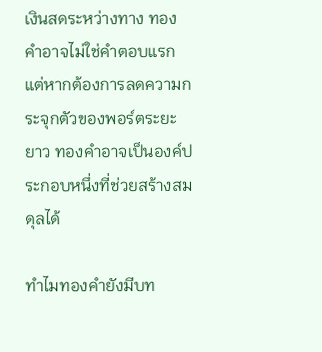เงินสดระหว่างทาง ทองคำอาจไม่ใช่คำตอบแรก แต่หากต้องการลดความกระจุกตัวของพอร์ตระยะยาว ทองคำอาจเป็นองค์ประกอบหนึ่งที่ช่วยสร้างสมดุลได้

ทำไมทองคำยังมีบท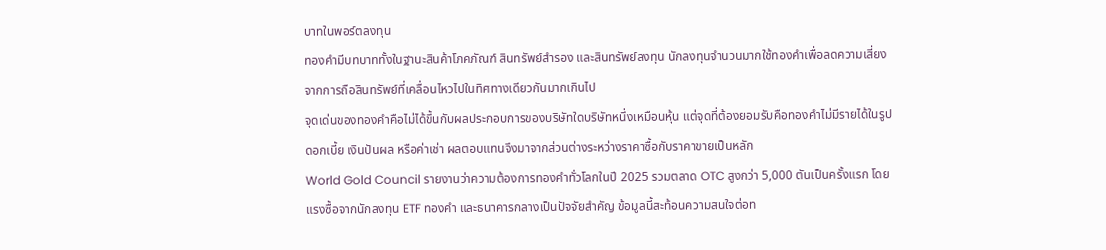บาทในพอร์ตลงทุน
ทองคำมีบทบาททั้งในฐานะสินค้าโภคภัณฑ์ สินทรัพย์สำรอง และสินทรัพย์ลงทุน นักลงทุนจำนวนมากใช้ทองคำเพื่อลดความเสี่ยงจากการถือสินทรัพย์ที่เคลื่อนไหวไปในทิศทางเดียวกันมากเกินไป
จุดเด่นของทองคำคือไม่ได้ขึ้นกับผลประกอบการของบริษัทใดบริษัทหนึ่งเหมือนหุ้น แต่จุดที่ต้องยอมรับคือทองคำไม่มีรายได้ในรูปดอกเบี้ย เงินปันผล หรือค่าเช่า ผลตอบแทนจึงมาจากส่วนต่างระหว่างราคาซื้อกับราคาขายเป็นหลัก
World Gold Council รายงานว่าความต้องการทองคำทั่วโลกในปี 2025 รวมตลาด OTC สูงกว่า 5,000 ตันเป็นครั้งแรก โดยแรงซื้อจากนักลงทุน ETF ทองคำ และธนาคารกลางเป็นปัจจัยสำคัญ ข้อมูลนี้สะท้อนความสนใจต่อท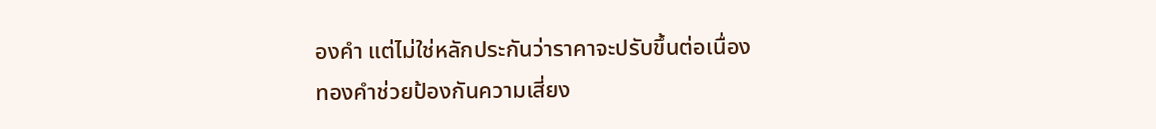องคำ แต่ไม่ใช่หลักประกันว่าราคาจะปรับขึ้นต่อเนื่อง
ทองคำช่วยป้องกันความเสี่ยง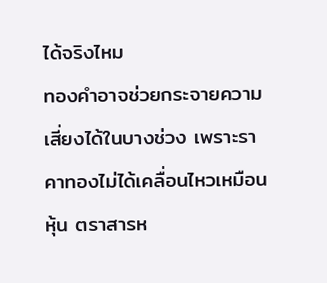ได้จริงไหม
ทองคำอาจช่วยกระจายความเสี่ยงได้ในบางช่วง เพราะราคาทองไม่ได้เคลื่อนไหวเหมือนหุ้น ตราสารห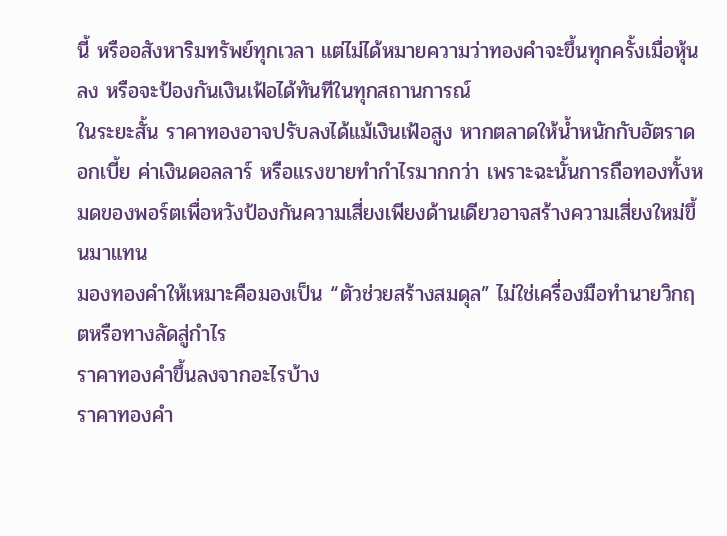นี้ หรืออสังหาริมทรัพย์ทุกเวลา แต่ไม่ได้หมายความว่าทองคำจะขึ้นทุกครั้งเมื่อหุ้นลง หรือจะป้องกันเงินเฟ้อได้ทันทีในทุกสถานการณ์
ในระยะสั้น ราคาทองอาจปรับลงได้แม้เงินเฟ้อสูง หากตลาดให้น้ำหนักกับอัตราดอกเบี้ย ค่าเงินดอลลาร์ หรือแรงขายทำกำไรมากกว่า เพราะฉะนั้นการถือทองทั้งหมดของพอร์ตเพื่อหวังป้องกันความเสี่ยงเพียงด้านเดียวอาจสร้างความเสี่ยงใหม่ขึ้นมาแทน
มองทองคำให้เหมาะคือมองเป็น “ตัวช่วยสร้างสมดุล” ไม่ใช่เครื่องมือทำนายวิกฤตหรือทางลัดสู่กำไร
ราคาทองคำขึ้นลงจากอะไรบ้าง
ราคาทองคำ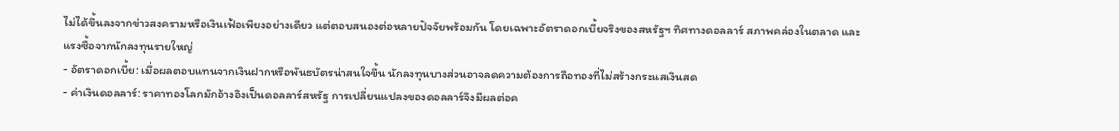ไม่ได้ขึ้นลงจากข่าวสงครามหรือเงินเฟ้อเพียงอย่างเดียว แต่ตอบสนองต่อหลายปัจจัยพร้อมกัน โดยเฉพาะอัตราดอกเบี้ยจริงของสหรัฐฯ ทิศทางดอลลาร์ สภาพคล่องในตลาด และแรงซื้อจากนักลงทุนรายใหญ่
- อัตราดอกเบี้ย: เมื่อผลตอบแทนจากเงินฝากหรือพันธบัตรน่าสนใจขึ้น นักลงทุนบางส่วนอาจลดความต้องการถือทองที่ไม่สร้างกระแสเงินสด
- ค่าเงินดอลลาร์: ราคาทองโลกมักอ้างอิงเป็นดอลลาร์สหรัฐ การเปลี่ยนแปลงของดอลลาร์จึงมีผลต่อค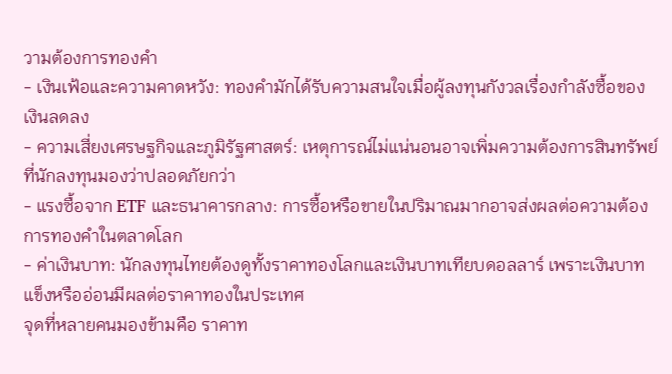วามต้องการทองคำ
- เงินเฟ้อและความคาดหวัง: ทองคำมักได้รับความสนใจเมื่อผู้ลงทุนกังวลเรื่องกำลังซื้อของเงินลดลง
- ความเสี่ยงเศรษฐกิจและภูมิรัฐศาสตร์: เหตุการณ์ไม่แน่นอนอาจเพิ่มความต้องการสินทรัพย์ที่นักลงทุนมองว่าปลอดภัยกว่า
- แรงซื้อจาก ETF และธนาคารกลาง: การซื้อหรือขายในปริมาณมากอาจส่งผลต่อความต้องการทองคำในตลาดโลก
- ค่าเงินบาท: นักลงทุนไทยต้องดูทั้งราคาทองโลกและเงินบาทเทียบดอลลาร์ เพราะเงินบาทแข็งหรืออ่อนมีผลต่อราคาทองในประเทศ
จุดที่หลายคนมองข้ามคือ ราคาท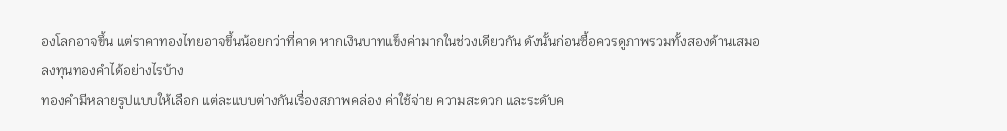องโลกอาจขึ้น แต่ราคาทองไทยอาจขึ้นน้อยกว่าที่คาด หากเงินบาทแข็งค่ามากในช่วงเดียวกัน ดังนั้นก่อนซื้อควรดูภาพรวมทั้งสองด้านเสมอ
ลงทุนทองคำได้อย่างไรบ้าง
ทองคำมีหลายรูปแบบให้เลือก แต่ละแบบต่างกันเรื่องสภาพคล่อง ค่าใช้จ่าย ความสะดวก และระดับค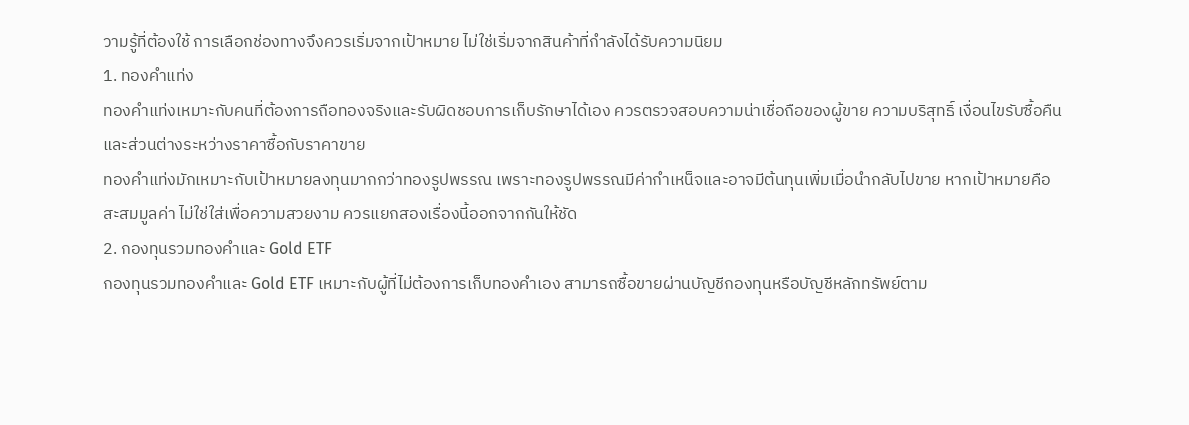วามรู้ที่ต้องใช้ การเลือกช่องทางจึงควรเริ่มจากเป้าหมาย ไม่ใช่เริ่มจากสินค้าที่กำลังได้รับความนิยม
1. ทองคำแท่ง
ทองคำแท่งเหมาะกับคนที่ต้องการถือทองจริงและรับผิดชอบการเก็บรักษาได้เอง ควรตรวจสอบความน่าเชื่อถือของผู้ขาย ความบริสุทธิ์ เงื่อนไขรับซื้อคืน และส่วนต่างระหว่างราคาซื้อกับราคาขาย
ทองคำแท่งมักเหมาะกับเป้าหมายลงทุนมากกว่าทองรูปพรรณ เพราะทองรูปพรรณมีค่ากำเหน็จและอาจมีต้นทุนเพิ่มเมื่อนำกลับไปขาย หากเป้าหมายคือสะสมมูลค่า ไม่ใช่ใส่เพื่อความสวยงาม ควรแยกสองเรื่องนี้ออกจากกันให้ชัด
2. กองทุนรวมทองคำและ Gold ETF
กองทุนรวมทองคำและ Gold ETF เหมาะกับผู้ที่ไม่ต้องการเก็บทองคำเอง สามารถซื้อขายผ่านบัญชีกองทุนหรือบัญชีหลักทรัพย์ตาม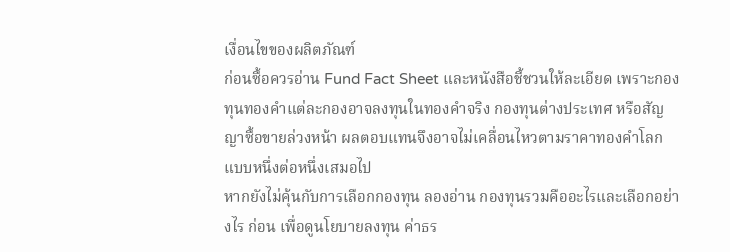เงื่อนไขของผลิตภัณฑ์
ก่อนซื้อควรอ่าน Fund Fact Sheet และหนังสือชี้ชวนให้ละเอียด เพราะกองทุนทองคำแต่ละกองอาจลงทุนในทองคำจริง กองทุนต่างประเทศ หรือสัญญาซื้อขายล่วงหน้า ผลตอบแทนจึงอาจไม่เคลื่อนไหวตามราคาทองคำโลกแบบหนึ่งต่อหนึ่งเสมอไป
หากยังไม่คุ้นกับการเลือกกองทุน ลองอ่าน กองทุนรวมคืออะไรและเลือกอย่างไร ก่อน เพื่อดูนโยบายลงทุน ค่าธร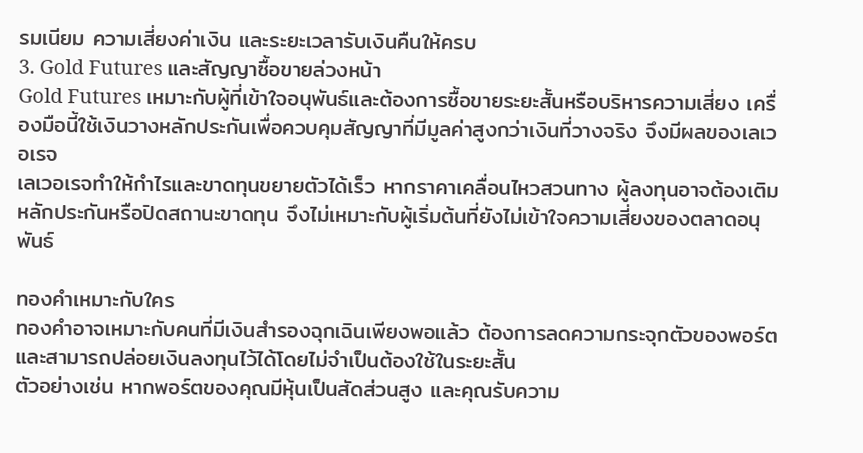รมเนียม ความเสี่ยงค่าเงิน และระยะเวลารับเงินคืนให้ครบ
3. Gold Futures และสัญญาซื้อขายล่วงหน้า
Gold Futures เหมาะกับผู้ที่เข้าใจอนุพันธ์และต้องการซื้อขายระยะสั้นหรือบริหารความเสี่ยง เครื่องมือนี้ใช้เงินวางหลักประกันเพื่อควบคุมสัญญาที่มีมูลค่าสูงกว่าเงินที่วางจริง จึงมีผลของเลเวอเรจ
เลเวอเรจทำให้กำไรและขาดทุนขยายตัวได้เร็ว หากราคาเคลื่อนไหวสวนทาง ผู้ลงทุนอาจต้องเติมหลักประกันหรือปิดสถานะขาดทุน จึงไม่เหมาะกับผู้เริ่มต้นที่ยังไม่เข้าใจความเสี่ยงของตลาดอนุพันธ์

ทองคำเหมาะกับใคร
ทองคำอาจเหมาะกับคนที่มีเงินสำรองฉุกเฉินเพียงพอแล้ว ต้องการลดความกระจุกตัวของพอร์ต และสามารถปล่อยเงินลงทุนไว้ได้โดยไม่จำเป็นต้องใช้ในระยะสั้น
ตัวอย่างเช่น หากพอร์ตของคุณมีหุ้นเป็นสัดส่วนสูง และคุณรับความ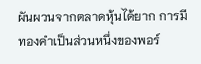ผันผวนจากตลาดหุ้นได้ยาก การมีทองคำเป็นส่วนหนึ่งของพอร์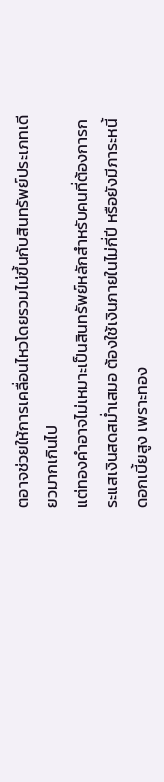ตอาจช่วยให้การเคลื่อนไหวโดยรวมไม่ขึ้นกับสินทรัพย์ประเภทเดียวมากเกินไป
แต่ทองคำอาจไม่เหมาะเป็นสินทรัพย์หลักสำหรับคนที่ต้องการกระแสเงินสดสม่ำเสมอ ต้องใช้เงินภายในไม่กี่ปี หรือยังมีภาระหนี้ดอกเบี้ยสูง เพราะทอง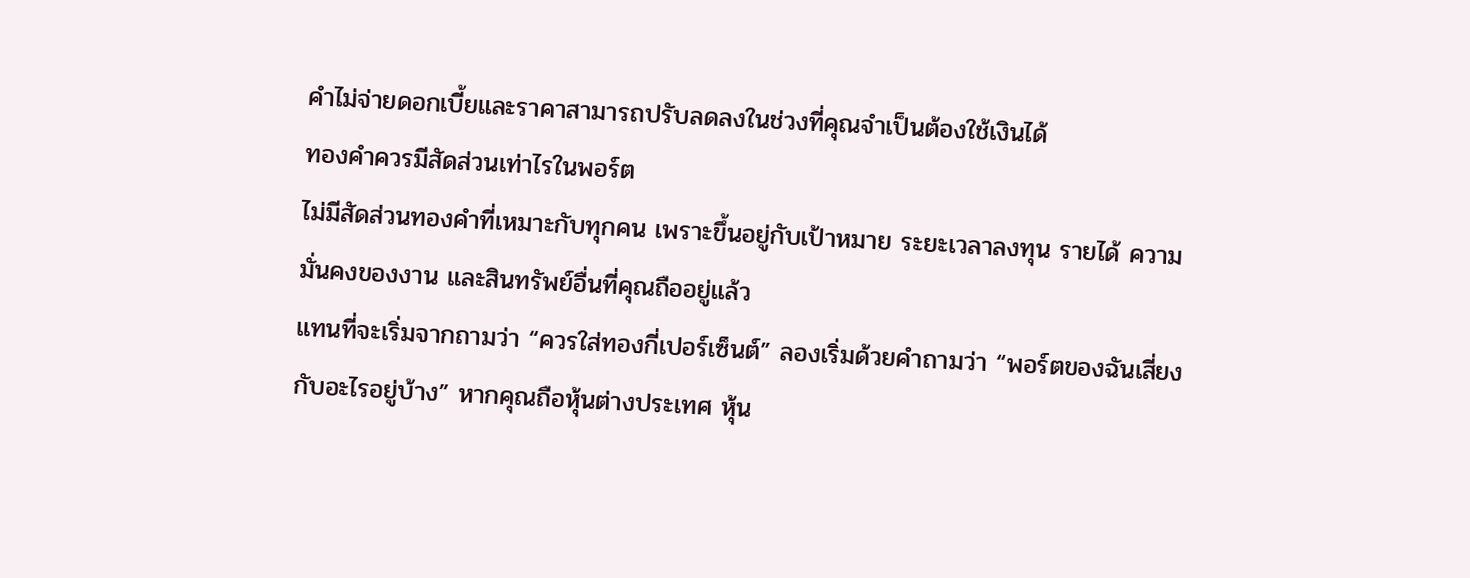คำไม่จ่ายดอกเบี้ยและราคาสามารถปรับลดลงในช่วงที่คุณจำเป็นต้องใช้เงินได้
ทองคำควรมีสัดส่วนเท่าไรในพอร์ต
ไม่มีสัดส่วนทองคำที่เหมาะกับทุกคน เพราะขึ้นอยู่กับเป้าหมาย ระยะเวลาลงทุน รายได้ ความมั่นคงของงาน และสินทรัพย์อื่นที่คุณถืออยู่แล้ว
แทนที่จะเริ่มจากถามว่า “ควรใส่ทองกี่เปอร์เซ็นต์” ลองเริ่มด้วยคำถามว่า “พอร์ตของฉันเสี่ยงกับอะไรอยู่บ้าง” หากคุณถือหุ้นต่างประเทศ หุ้น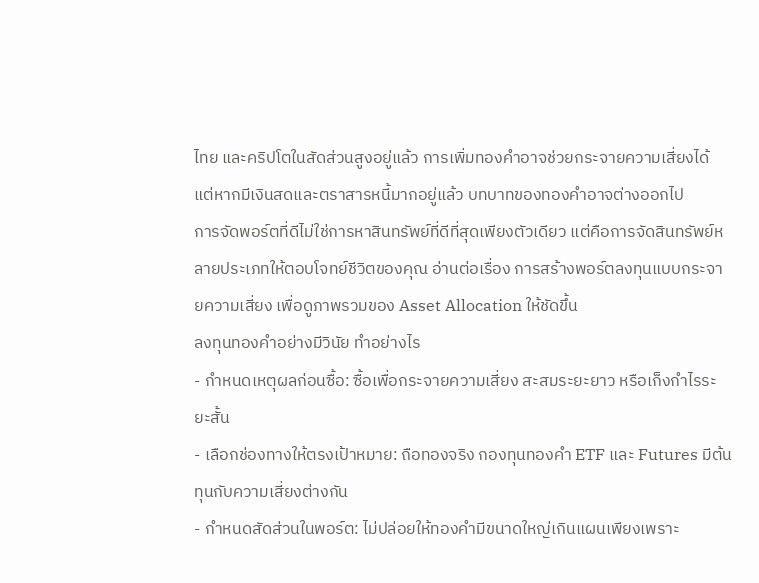ไทย และคริปโตในสัดส่วนสูงอยู่แล้ว การเพิ่มทองคำอาจช่วยกระจายความเสี่ยงได้ แต่หากมีเงินสดและตราสารหนี้มากอยู่แล้ว บทบาทของทองคำอาจต่างออกไป
การจัดพอร์ตที่ดีไม่ใช่การหาสินทรัพย์ที่ดีที่สุดเพียงตัวเดียว แต่คือการจัดสินทรัพย์หลายประเภทให้ตอบโจทย์ชีวิตของคุณ อ่านต่อเรื่อง การสร้างพอร์ตลงทุนแบบกระจายความเสี่ยง เพื่อดูภาพรวมของ Asset Allocation ให้ชัดขึ้น
ลงทุนทองคำอย่างมีวินัย ทำอย่างไร
- กำหนดเหตุผลก่อนซื้อ: ซื้อเพื่อกระจายความเสี่ยง สะสมระยะยาว หรือเก็งกำไรระยะสั้น
- เลือกช่องทางให้ตรงเป้าหมาย: ถือทองจริง กองทุนทองคำ ETF และ Futures มีต้นทุนกับความเสี่ยงต่างกัน
- กำหนดสัดส่วนในพอร์ต: ไม่ปล่อยให้ทองคำมีขนาดใหญ่เกินแผนเพียงเพราะ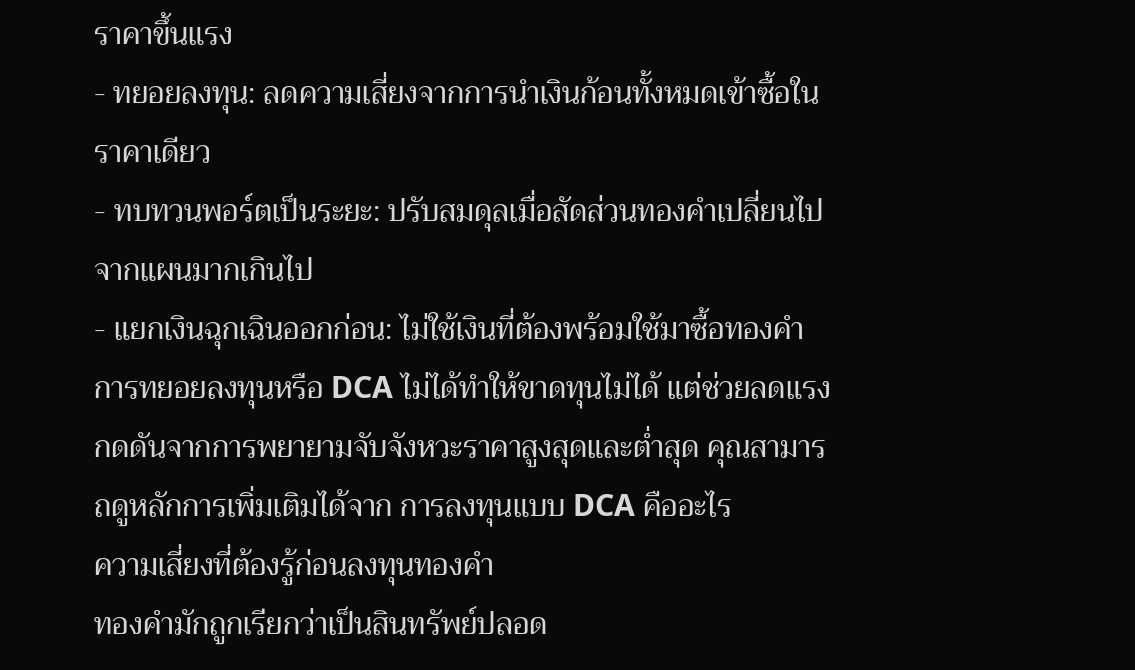ราคาขึ้นแรง
- ทยอยลงทุน: ลดความเสี่ยงจากการนำเงินก้อนทั้งหมดเข้าซื้อในราคาเดียว
- ทบทวนพอร์ตเป็นระยะ: ปรับสมดุลเมื่อสัดส่วนทองคำเปลี่ยนไปจากแผนมากเกินไป
- แยกเงินฉุกเฉินออกก่อน: ไม่ใช้เงินที่ต้องพร้อมใช้มาซื้อทองคำ
การทยอยลงทุนหรือ DCA ไม่ได้ทำให้ขาดทุนไม่ได้ แต่ช่วยลดแรงกดดันจากการพยายามจับจังหวะราคาสูงสุดและต่ำสุด คุณสามารถดูหลักการเพิ่มเติมได้จาก การลงทุนแบบ DCA คืออะไร
ความเสี่ยงที่ต้องรู้ก่อนลงทุนทองคำ
ทองคำมักถูกเรียกว่าเป็นสินทรัพย์ปลอด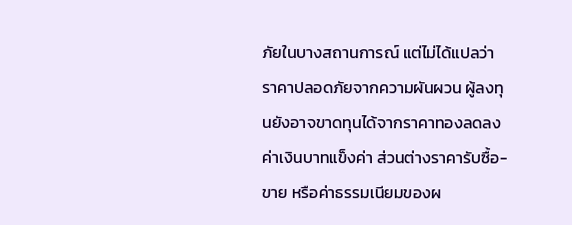ภัยในบางสถานการณ์ แต่ไม่ได้แปลว่าราคาปลอดภัยจากความผันผวน ผู้ลงทุนยังอาจขาดทุนได้จากราคาทองลดลง ค่าเงินบาทแข็งค่า ส่วนต่างราคารับซื้อ-ขาย หรือค่าธรรมเนียมของผ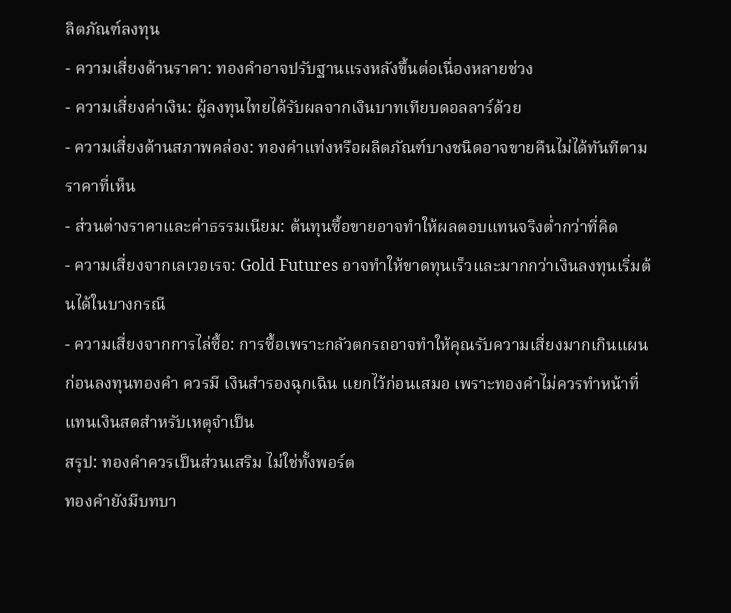ลิตภัณฑ์ลงทุน
- ความเสี่ยงด้านราคา: ทองคำอาจปรับฐานแรงหลังขึ้นต่อเนื่องหลายช่วง
- ความเสี่ยงค่าเงิน: ผู้ลงทุนไทยได้รับผลจากเงินบาทเทียบดอลลาร์ด้วย
- ความเสี่ยงด้านสภาพคล่อง: ทองคำแท่งหรือผลิตภัณฑ์บางชนิดอาจขายคืนไม่ได้ทันทีตามราคาที่เห็น
- ส่วนต่างราคาและค่าธรรมเนียม: ต้นทุนซื้อขายอาจทำให้ผลตอบแทนจริงต่ำกว่าที่คิด
- ความเสี่ยงจากเลเวอเรจ: Gold Futures อาจทำให้ขาดทุนเร็วและมากกว่าเงินลงทุนเริ่มต้นได้ในบางกรณี
- ความเสี่ยงจากการไล่ซื้อ: การซื้อเพราะกลัวตกรถอาจทำให้คุณรับความเสี่ยงมากเกินแผน
ก่อนลงทุนทองคำ ควรมี เงินสำรองฉุกเฉิน แยกไว้ก่อนเสมอ เพราะทองคำไม่ควรทำหน้าที่แทนเงินสดสำหรับเหตุจำเป็น
สรุป: ทองคำควรเป็นส่วนเสริม ไม่ใช่ทั้งพอร์ต
ทองคำยังมีบทบา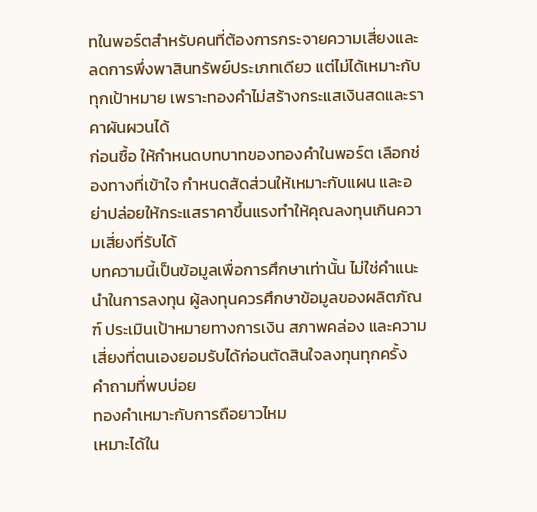ทในพอร์ตสำหรับคนที่ต้องการกระจายความเสี่ยงและลดการพึ่งพาสินทรัพย์ประเภทเดียว แต่ไม่ได้เหมาะกับทุกเป้าหมาย เพราะทองคำไม่สร้างกระแสเงินสดและราคาผันผวนได้
ก่อนซื้อ ให้กำหนดบทบาทของทองคำในพอร์ต เลือกช่องทางที่เข้าใจ กำหนดสัดส่วนให้เหมาะกับแผน และอย่าปล่อยให้กระแสราคาขึ้นแรงทำให้คุณลงทุนเกินความเสี่ยงที่รับได้
บทความนี้เป็นข้อมูลเพื่อการศึกษาเท่านั้น ไม่ใช่คำแนะนำในการลงทุน ผู้ลงทุนควรศึกษาข้อมูลของผลิตภัณฑ์ ประเมินเป้าหมายทางการเงิน สภาพคล่อง และความเสี่ยงที่ตนเองยอมรับได้ก่อนตัดสินใจลงทุนทุกครั้ง
คำถามที่พบบ่อย
ทองคำเหมาะกับการถือยาวไหม
เหมาะได้ใน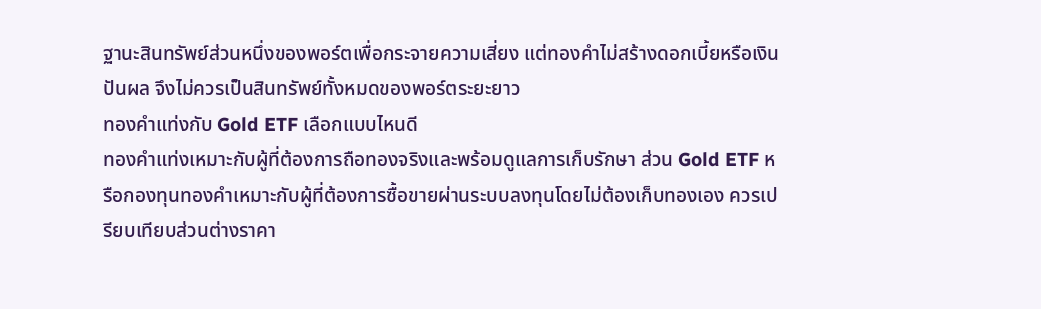ฐานะสินทรัพย์ส่วนหนึ่งของพอร์ตเพื่อกระจายความเสี่ยง แต่ทองคำไม่สร้างดอกเบี้ยหรือเงินปันผล จึงไม่ควรเป็นสินทรัพย์ทั้งหมดของพอร์ตระยะยาว
ทองคำแท่งกับ Gold ETF เลือกแบบไหนดี
ทองคำแท่งเหมาะกับผู้ที่ต้องการถือทองจริงและพร้อมดูแลการเก็บรักษา ส่วน Gold ETF หรือกองทุนทองคำเหมาะกับผู้ที่ต้องการซื้อขายผ่านระบบลงทุนโดยไม่ต้องเก็บทองเอง ควรเปรียบเทียบส่วนต่างราคา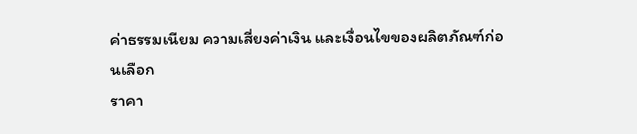ค่าธรรมเนียม ความเสี่ยงค่าเงิน และเงื่อนไขของผลิตภัณฑ์ก่อนเลือก
ราคา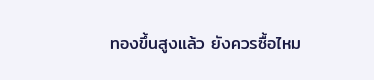ทองขึ้นสูงแล้ว ยังควรซื้อไหม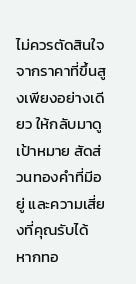ไม่ควรตัดสินใจจากราคาที่ขึ้นสูงเพียงอย่างเดียว ให้กลับมาดูเป้าหมาย สัดส่วนทองคำที่มีอยู่ และความเสี่ยงที่คุณรับได้ หากทอ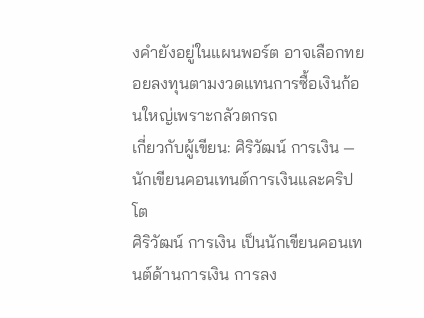งคำยังอยู่ในแผนพอร์ต อาจเลือกทยอยลงทุนตามงวดแทนการซื้อเงินก้อนใหญ่เพราะกลัวตกรถ
เกี่ยวกับผู้เขียน: ศิริวัฒน์ การเงิน — นักเขียนคอนเทนต์การเงินและคริปโต
ศิริวัฒน์ การเงิน เป็นนักเขียนคอนเทนต์ด้านการเงิน การลง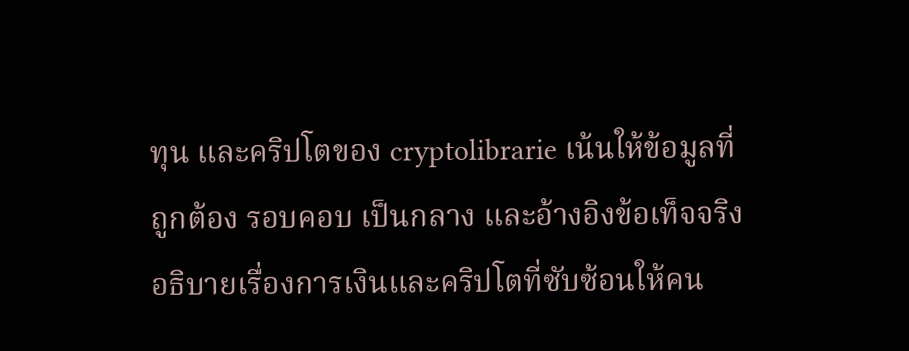ทุน และคริปโตของ cryptolibrarie เน้นให้ข้อมูลที่ถูกต้อง รอบคอบ เป็นกลาง และอ้างอิงข้อเท็จจริง อธิบายเรื่องการเงินและคริปโตที่ซับซ้อนให้คน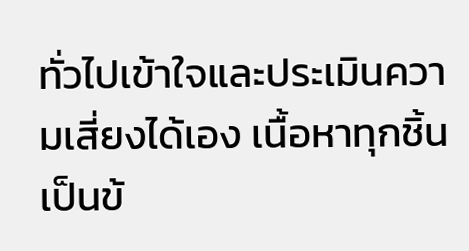ทั่วไปเข้าใจและประเมินความเสี่ยงได้เอง เนื้อหาทุกชิ้นเป็นข้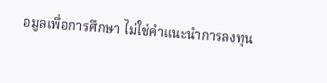อมูลเพื่อการศึกษา ไม่ใช่คำแนะนำการลงทุน